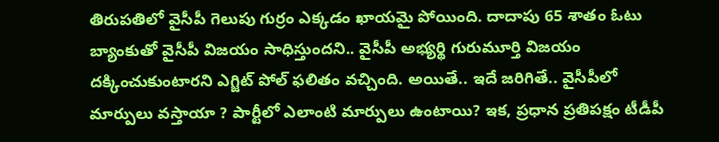తిరుపతిలో వైసీపీ గెలుపు గుర్రం ఎక్కడం ఖాయమై పోయింది. దాదాపు 65 శాతం ఓటు బ్యాంకుతో వైసీపీ విజయం సాధిస్తుందని.. వైసీపీ అభ్యర్థి గురుమూర్తి విజయం దక్కించుకుంటారని ఎగ్జిట్ పోల్ ఫలితం వచ్చింది. అయితే.. ఇదే జరిగితే.. వైసీపీలో మార్పులు వస్తాయా ? పార్టీలో ఎలాంటి మార్పులు ఉంటాయి? ఇక, ప్రధాన ప్రతిపక్షం టీడీపీ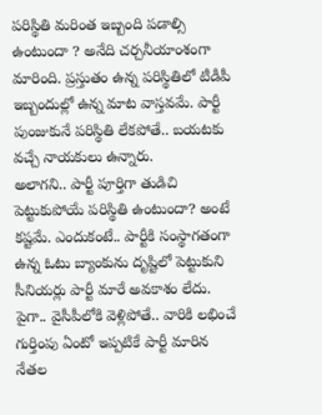పరిస్థితి మరింత ఇబ్బంది పడాల్సి ఉంటుందా ? అనేది చర్చనీయాంశంగా మారింది. ప్రస్తుతం ఉన్న పరిస్థితిలో టీడీపీ ఇబ్బందుల్లో ఉన్న మాట వాస్తవమే. పార్టీ పుంజుకునే పరిస్థితి లేకపోతే.. బయటకు వచ్చే నాయకులు ఉన్నారు.
అలాగని.. పార్టీ పూర్తిగా తుడిచి పెట్టుకుపోయే పరిస్థితి ఉంటుందా? అంటే కష్టమే. ఎందుకంటే.. పార్టీకి సంస్థాగతంగా ఉన్న ఓటు బ్యాంకును దృష్టిలో పెట్టుకుని సీనియర్లు పార్టీ మారే అవకాశం లేదు. పైగా.. వైసీపీలోకి వెళ్లిపోతే.. వారికి లభించే గుర్తింపు ఏంటో ఇప్పటికే పార్టీ మారిన నేతల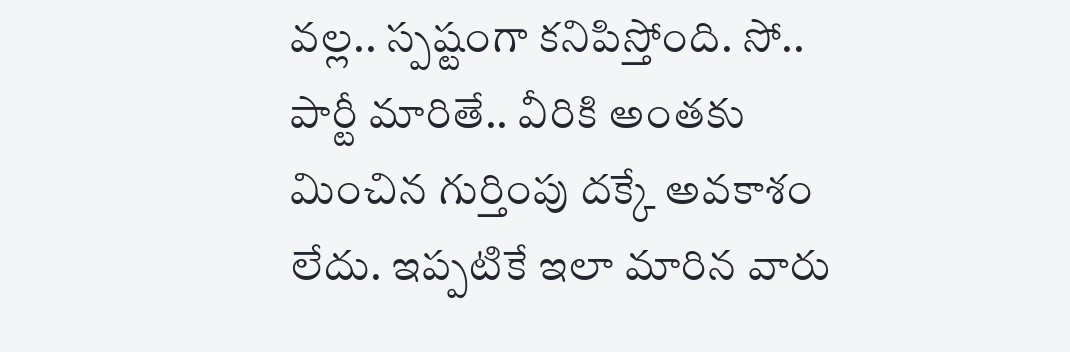వల్ల.. స్పష్టంగా కనిపిస్తోంది. సో.. పార్టీ మారితే.. వీరికి అంతకు మించిన గుర్తింపు దక్కే అవకాశం లేదు. ఇప్పటికే ఇలా మారిన వారు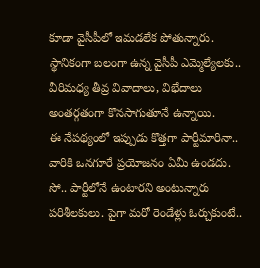కూడా వైసీపీలో ఇమడలేక పోతున్నారు. స్థానికంగా బలంగా ఉన్న వైసీపీ ఎమ్మెల్యేలకు.. వీరిమధ్య తీవ్ర వివాదాలు, విభేదాలు అంతర్గతంగా కొనసాగుతూనే ఉన్నాయి.
ఈ నేపథ్యంలో ఇప్పుడు కొత్తగా పార్టీమారినా.. వారికి ఒనగూరే ప్రయోజనం ఏమీ ఉండదు. సో.. పార్టీలోనే ఉంటారని అంటున్నారు పరిశీలకులు. పైగా మరో రెండేళ్లు ఓర్చుకుంటే..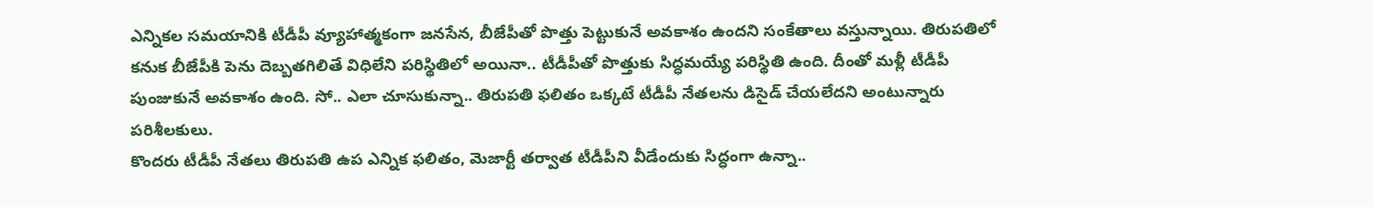ఎన్నికల సమయానికి టీడీపీ వ్యూహాత్మకంగా జనసేన, బీజేపీతో పొత్తు పెట్టుకునే అవకాశం ఉందని సంకేతాలు వస్తున్నాయి. తిరుపతిలో కనుక బీజేపీకి పెను దెబ్బతగిలితే విధిలేని పరిస్థితిలో అయినా.. టీడీపీతో పొత్తుకు సిద్ధమయ్యే పరిస్థితి ఉంది. దీంతో మళ్లీ టీడీపీ పుంజుకునే అవకాశం ఉంది. సో.. ఎలా చూసుకున్నా.. తిరుపతి ఫలితం ఒక్కటే టీడీపీ నేతలను డిసైడ్ చేయలేదని అంటున్నారు పరిశీలకులు.
కొందరు టీడీపీ నేతలు తిరుపతి ఉప ఎన్నిక ఫలితం, మెజార్టీ తర్వాత టీడీపీని వీడేందుకు సిద్ధంగా ఉన్నా..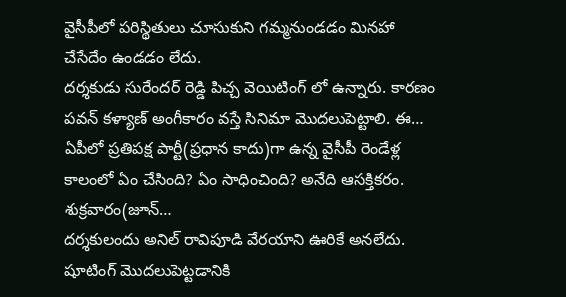వైసీపీలో పరిస్థితులు చూసుకుని గమ్మనుండడం మినహా చేసేదేం ఉండడం లేదు.
దర్శకుడు సురేందర్ రెడ్డి పిచ్చ వెయిటింగ్ లో ఉన్నారు. కారణం పవన్ కళ్యాణ్ అంగీకారం వస్తే సినిమా మొదలుపెట్టాలి. ఈ…
ఏపీలో ప్రతిపక్ష పార్టీ(ప్రధాన కాదు)గా ఉన్న వైసీపీ రెండేళ్ల కాలంలో ఏం చేసింది? ఏం సాధించింది? అనేది ఆసక్తికరం. శుక్రవారం(జూన్…
దర్శకులందు అనిల్ రావిపూడి వేరయాని ఊరికే అనలేదు. షూటింగ్ మొదలుపెట్టడానికి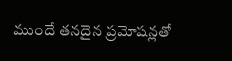ముందే తనదైన ప్రమోషన్లతో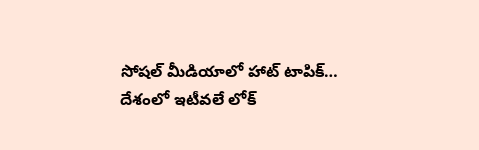సోషల్ మీడియాలో హాట్ టాపిక్…
దేశంలో ఇటీవలే లోక్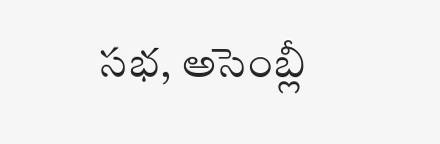సభ, అసెంబ్లీ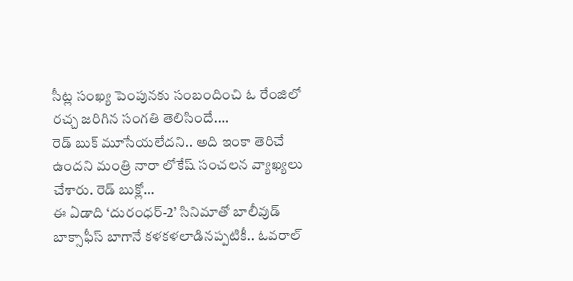సీట్ల సంఖ్య పెంపునకు సంబందించి ఓ రేంజిలో రచ్చ జరిగిన సంగతి తెలిసిందే.…
రెడ్ బుక్ మూసేయలేదని.. అది ఇంకా తెరిచే ఉందని మంత్రి నారా లోకేష్ సంచలన వ్యాఖ్యలు చేశారు. రెడ్ బుక్లో…
ఈ ఏడాది ‘దురంధర్-2’ సినిమాతో బాలీవుడ్ బాక్సాఫీస్ బాగానే కళకళలాడినప్పటికీ.. ఓవరాల్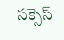సక్సెస్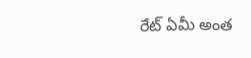రేట్ ఏమీ అంత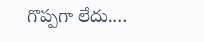గొప్పగా లేదు.…